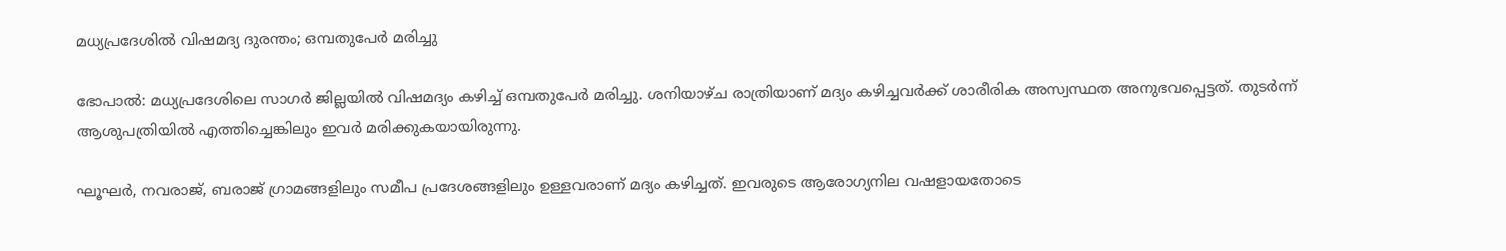മധ്യപ്രദേശിൽ വിഷമദ്യ ദുരന്തം; ഒമ്പതുപേർ മരിച്ചു

ഭോപാൽ: മധ്യപ്രദേശിലെ സാഗർ ജില്ലയിൽ വിഷമദ്യം കഴിച്ച് ഒമ്പതുപേർ മരിച്ചു. ശനിയാഴ്ച രാത്രിയാണ് മദ്യം കഴിച്ചവർക്ക് ശാരീരിക അസ്വസ്ഥത അനുഭവപ്പെട്ടത്. തുടർന്ന് ആശുപത്രിയിൽ എത്തിച്ചെങ്കിലും ഇവർ മരിക്കുകയായിരുന്നു.

ഘൂഘർ, നവരാജ്, ബരാജ് ഗ്രാമങ്ങളിലും സമീപ പ്രദേശങ്ങളിലും ഉള്ളവരാണ് മദ്യം കഴിച്ചത്. ഇവരുടെ ആരോഗ്യനില വഷളായതോടെ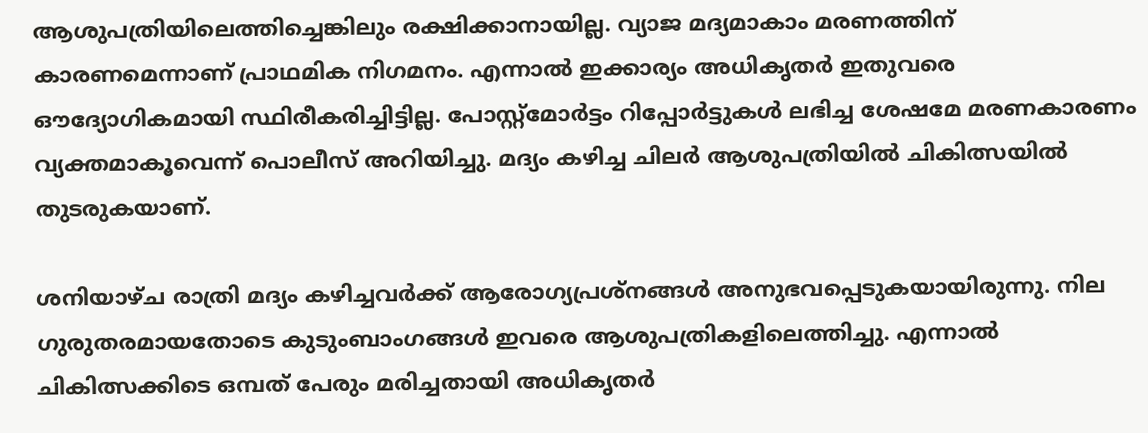ആശുപത്രിയിലെത്തിച്ചെങ്കിലും രക്ഷിക്കാനായില്ല. വ്യാജ മദ്യമാകാം മരണത്തിന് കാരണമെന്നാണ് പ്രാഥമിക നിഗമനം. എന്നാൽ ഇക്കാര്യം അധികൃതർ ഇതുവരെ ഔദ്യോഗികമായി സ്ഥിരീകരിച്ചിട്ടില്ല. പോസ്റ്റ്മോർട്ടം റിപ്പോർട്ടുകൾ ലഭിച്ച ശേഷമേ മരണകാരണം വ്യക്തമാകൂവെന്ന് പൊലീസ് അറിയിച്ചു. മദ്യം കഴിച്ച ചിലർ ആശുപത്രിയിൽ ചികിത്സയിൽ തുടരുകയാണ്.

ശനിയാഴ്ച രാത്രി മദ്യം കഴിച്ചവർക്ക് ആരോഗ്യപ്രശ്നങ്ങൾ അനുഭവപ്പെടുകയായിരുന്നു. നില ഗുരുതരമായതോടെ കുടുംബാംഗങ്ങൾ ഇവരെ ആശുപത്രികളിലെത്തിച്ചു. എന്നാൽ ചികിത്സക്കിടെ ഒമ്പത് പേരും മരിച്ചതായി അധികൃതർ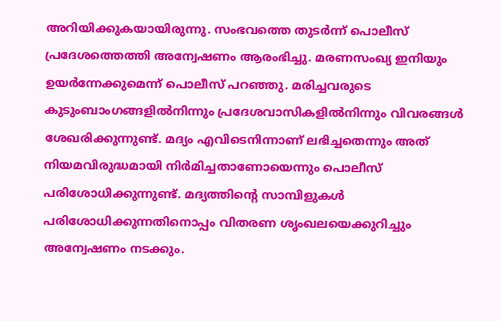അറിയിക്കുകയായിരുന്നു. സംഭവത്തെ തുടർന്ന് പൊലീസ് പ്രദേശത്തെത്തി അന്വേഷണം ആരംഭിച്ചു. മരണസംഖ്യ ഇനിയും ഉയർന്നേക്കുമെന്ന് പൊലീസ് പറഞ്ഞു. മരിച്ചവരുടെ കുടുംബാംഗങ്ങളിൽനിന്നും പ്രദേശവാസികളിൽനിന്നും വിവരങ്ങൾ ശേഖരിക്കുന്നുണ്ട്. മദ്യം എവിടെനിന്നാണ് ലഭിച്ചതെന്നും അത് നിയമവിരുദ്ധമായി നിർമിച്ചതാണോയെന്നും പൊലീസ് പരിശോധിക്കുന്നുണ്ട്. മദ്യത്തിന്റെ സാമ്പിളുകൾ പരിശോധിക്കുന്നതിനൊപ്പം വിതരണ ശൃംഖലയെക്കുറിച്ചും അന്വേഷണം നടക്കും.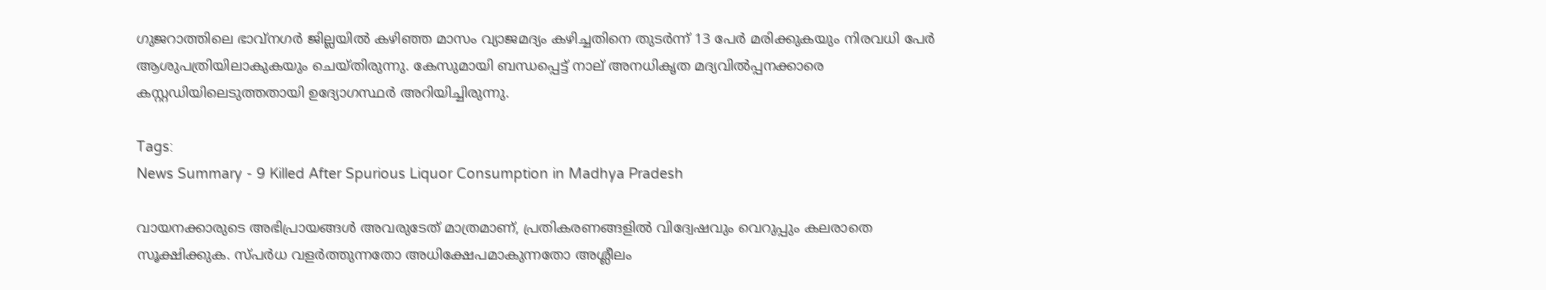ഗുജറാത്തിലെ ഭാവ്നഗർ ജില്ലയിൽ കഴിഞ്ഞ മാസം വ്യാജമദ്യം കഴിച്ചതിനെ തുടർന്ന് 13 പേർ മരിക്കുകയും നിരവധി പേർ ആശുപത്രിയിലാകുകയും ചെയ്തിരുന്നു. കേസുമായി ബന്ധപ്പെട്ട് നാല് അനധികൃത മദ്യവിൽപ്പനക്കാരെ കസ്റ്റഡിയിലെടുത്തതായി ഉദ്യോഗസ്ഥർ അറിയിച്ചിരുന്നു.

Tags:
News Summary - 9 Killed After Spurious Liquor Consumption in Madhya Pradesh

വായനക്കാരുടെ അഭിപ്രായങ്ങള്‍ അവരുടേത് മാത്രമാണ്, പ്രതികരണങ്ങളിൽ വിദ്വേഷവും വെറുപ്പും കലരാതെ സൂക്ഷിക്കുക. സ്പർധ വളർത്തുന്നതോ അധിക്ഷേപമാകുന്നതോ അശ്ലീലം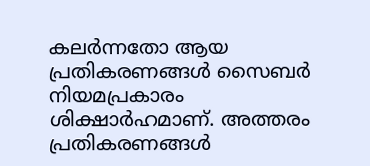കലർന്നതോ ആയ പ്രതികരണങ്ങൾ സൈബർ നിയമപ്രകാരം ശിക്ഷാർഹമാണ്. അത്തരം പ്രതികരണങ്ങൾ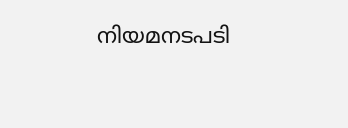നിയമനടപടി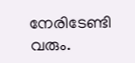നേരിടേണ്ടി വരും.